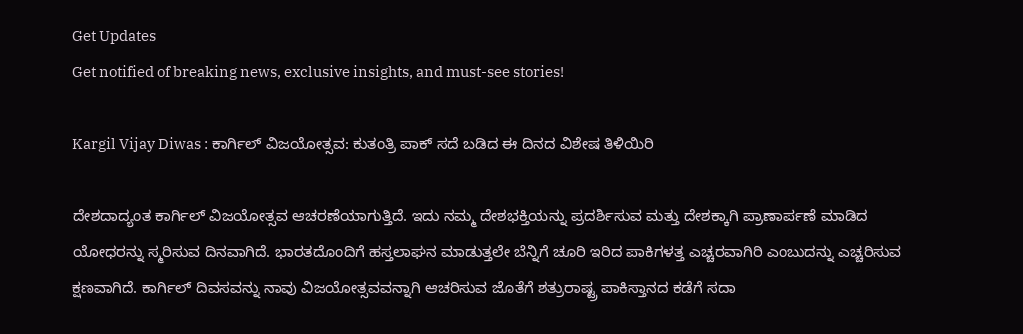Get Updates
Get notified of breaking news, exclusive insights, and must-see stories!

Kargil Vijay Diwas : ಕಾರ್ಗಿಲ್ ವಿಜಯೋತ್ಸವ: ಕುತಂತ್ರಿ ಪಾಕ್‌ ಸದೆ ಬಡಿದ ಈ ದಿನದ ವಿಶೇಷ ತಿಳಿಯಿರಿ

ದೇಶದಾದ್ಯಂತ ಕಾರ್ಗಿಲ್ ವಿಜಯೋತ್ಸವ ಆಚರಣೆಯಾಗುತ್ತಿದೆ. ಇದು ನಮ್ಮ ದೇಶಭಕ್ತಿಯನ್ನು ಪ್ರದರ್ಶಿಸುವ ಮತ್ತು ದೇಶಕ್ಕಾಗಿ ಪ್ರಾಣಾರ್ಪಣೆ ಮಾಡಿದ ಯೋಧರನ್ನು ಸ್ಮರಿಸುವ ದಿನವಾಗಿದೆ. ಭಾರತದೊಂದಿಗೆ ಹಸ್ತಲಾಘನ ಮಾಡುತ್ತಲೇ ಬೆನ್ನಿಗೆ ಚೂರಿ ಇರಿದ ಪಾಕಿಗಳತ್ತ ಎಚ್ಚರವಾಗಿರಿ ಎಂಬುದನ್ನು ಎಚ್ಚರಿಸುವ ಕ್ಷಣವಾಗಿದೆ. ಕಾರ್ಗಿಲ್ ದಿವಸವನ್ನು ನಾವು ವಿಜಯೋತ್ಸವವನ್ನಾಗಿ ಆಚರಿಸುವ ಜೊತೆಗೆ ಶತ್ರುರಾಷ್ಟ್ರ ಪಾಕಿಸ್ತಾನದ ಕಡೆಗೆ ಸದಾ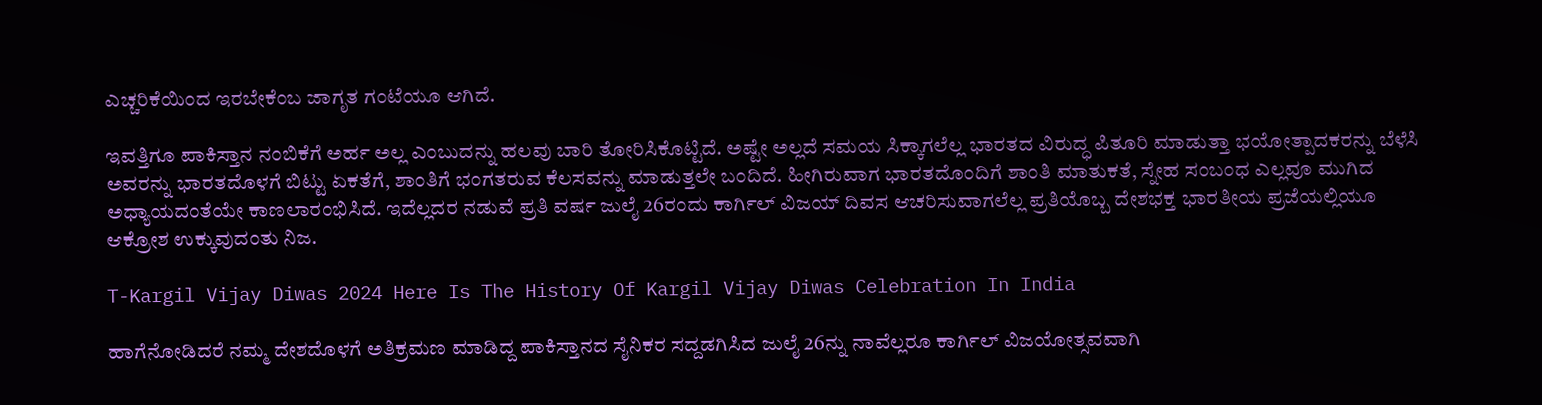ಎಚ್ಚರಿಕೆಯಿಂದ ಇರಬೇಕೆಂಬ ಜಾಗೃತ ಗಂಟೆಯೂ ಆಗಿದೆ.

ಇವತ್ತಿಗೂ ಪಾಕಿಸ್ತಾನ ನಂಬಿಕೆಗೆ ಅರ್ಹ ಅಲ್ಲ ಎಂಬುದನ್ನು ಹಲವು ಬಾರಿ ತೋರಿಸಿಕೊಟ್ಟಿದೆ. ಅಷ್ಟೇ ಅಲ್ಲದೆ ಸಮಯ ಸಿಕ್ಕಾಗಲೆಲ್ಲ ಭಾರತದ ವಿರುದ್ಧ ಪಿತೂರಿ ಮಾಡುತ್ತಾ ಭಯೋತ್ಪಾದಕರನ್ನು ಬೆಳೆಸಿ ಅವರನ್ನು ಭಾರತದೊಳಗೆ ಬಿಟ್ಟು ಏಕತೆಗೆ, ಶಾಂತಿಗೆ ಭಂಗತರುವ ಕೆಲಸವನ್ನು ಮಾಡುತ್ತಲೇ ಬಂದಿದೆ. ಹೀಗಿರುವಾಗ ಭಾರತದೊಂದಿಗೆ ಶಾಂತಿ ಮಾತುಕತೆ, ಸ್ನೇಹ ಸಂಬಂಧ ಎಲ್ಲವೂ ಮುಗಿದ ಅಧ್ಯಾಯದಂತೆಯೇ ಕಾಣಲಾರಂಭಿಸಿದೆ. ಇದೆಲ್ಲದರ ನಡುವೆ ಪ್ರತಿ ವರ್ಷ ಜುಲೈ 26ರಂದು ಕಾರ್ಗಿಲ್ ವಿಜಯ್ ದಿವಸ ಆಚರಿಸುವಾಗಲೆಲ್ಲ ಪ್ರತಿಯೊಬ್ಬ ದೇಶಭಕ್ತ ಭಾರತೀಯ ಪ್ರಜೆಯಲ್ಲಿಯೂ ಆಕ್ರೋಶ ಉಕ್ಕುವುದಂತು ನಿಜ.

T-Kargil Vijay Diwas 2024 Here Is The History Of Kargil Vijay Diwas Celebration In India

ಹಾಗೆನೋಡಿದರೆ ನಮ್ಮ ದೇಶದೊಳಗೆ ಅತಿಕ್ರಮಣ ಮಾಡಿದ್ದ ಪಾಕಿಸ್ತಾನದ ಸೈನಿಕರ ಸದ್ದಡಗಿಸಿದ ಜುಲೈ 26ನ್ನು ನಾವೆಲ್ಲರೂ ಕಾರ್ಗಿಲ್ ವಿಜಯೋತ್ಸವವಾಗಿ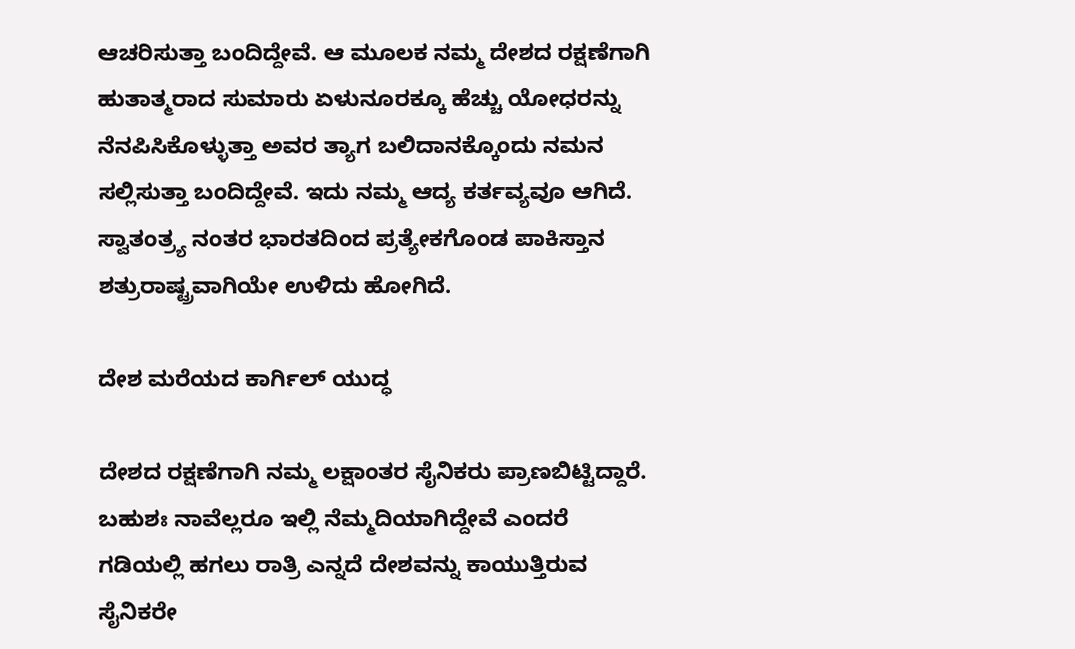ಆಚರಿಸುತ್ತಾ ಬಂದಿದ್ದೇವೆ. ಆ ಮೂಲಕ ನಮ್ಮ ದೇಶದ ರಕ್ಷಣೆಗಾಗಿ ಹುತಾತ್ಮರಾದ ಸುಮಾರು ಏಳುನೂರಕ್ಕೂ ಹೆಚ್ಚು ಯೋಧರನ್ನು ನೆನಪಿಸಿಕೊಳ್ಳುತ್ತಾ ಅವರ ತ್ಯಾಗ ಬಲಿದಾನಕ್ಕೊಂದು ನಮನ ಸಲ್ಲಿಸುತ್ತಾ ಬಂದಿದ್ದೇವೆ. ಇದು ನಮ್ಮ ಆದ್ಯ ಕರ್ತವ್ಯವೂ ಆಗಿದೆ. ಸ್ವಾತಂತ್ರ್ಯ ನಂತರ ಭಾರತದಿಂದ ಪ್ರತ್ಯೇಕಗೊಂಡ ಪಾಕಿಸ್ತಾನ ಶತ್ರುರಾಷ್ಟ್ರವಾಗಿಯೇ ಉಳಿದು ಹೋಗಿದೆ.

ದೇಶ ಮರೆಯದ ಕಾರ್ಗಿಲ್ ಯುದ್ಧ

ದೇಶದ ರಕ್ಷಣೆಗಾಗಿ ನಮ್ಮ ಲಕ್ಷಾಂತರ ಸೈನಿಕರು ಪ್ರಾಣಬಿಟ್ಟಿದ್ದಾರೆ. ಬಹುಶಃ ನಾವೆಲ್ಲರೂ ಇಲ್ಲಿ ನೆಮ್ಮದಿಯಾಗಿದ್ದೇವೆ ಎಂದರೆ ಗಡಿಯಲ್ಲಿ ಹಗಲು ರಾತ್ರಿ ಎನ್ನದೆ ದೇಶವನ್ನು ಕಾಯುತ್ತಿರುವ ಸೈನಿಕರೇ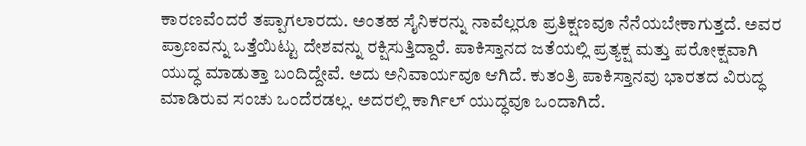ಕಾರಣವೆಂದರೆ ತಪ್ಪಾಗಲಾರದು. ಅಂತಹ ಸೈನಿಕರನ್ನು ನಾವೆಲ್ಲರೂ ಪ್ರತಿಕ್ಷಣವೂ ನೆನೆಯಬೇಕಾಗುತ್ತದೆ. ಅವರ ಪ್ರಾಣವನ್ನು ಒತ್ತೆಯಿಟ್ಟು ದೇಶವನ್ನು ರಕ್ಷಿಸುತ್ತಿದ್ದಾರೆ. ಪಾಕಿಸ್ತಾನದ ಜತೆಯಲ್ಲಿ ಪ್ರತ್ಯಕ್ಷ ಮತ್ತು ಪರೋಕ್ಷವಾಗಿ ಯುದ್ಧ ಮಾಡುತ್ತಾ ಬಂದಿದ್ದೇವೆ. ಅದು ಅನಿವಾರ್ಯವೂ ಆಗಿದೆ. ಕುತಂತ್ರಿ ಪಾಕಿಸ್ತಾನವು ಭಾರತದ ವಿರುದ್ಧ ಮಾಡಿರುವ ಸಂಚು ಒಂದೆರಡಲ್ಲ. ಅದರಲ್ಲಿ ಕಾರ್ಗಿಲ್ ಯುದ್ಧವೂ ಒಂದಾಗಿದೆ.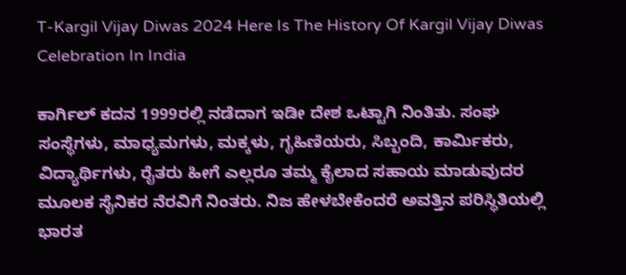T-Kargil Vijay Diwas 2024 Here Is The History Of Kargil Vijay Diwas Celebration In India

ಕಾರ್ಗಿಲ್ ಕದನ 1999ರಲ್ಲಿ ನಡೆದಾಗ ಇಡೀ ದೇಶ ಒಟ್ಟಾಗಿ ನಿಂತಿತು. ಸಂಘ ಸಂಸ್ಥೆಗಳು, ಮಾಧ್ಯಮಗಳು, ಮಕ್ಕಳು, ಗೃಹಿಣಿಯರು, ಸಿಬ್ಬಂದಿ, ಕಾರ್ಮಿಕರು, ವಿದ್ಯಾರ್ಥಿಗಳು, ರೈತರು ಹೀಗೆ ಎಲ್ಲರೂ ತಮ್ಮ ಕೈಲಾದ ಸಹಾಯ ಮಾಡುವುದರ ಮೂಲಕ ಸೈನಿಕರ ನೆರವಿಗೆ ನಿಂತರು. ನಿಜ ಹೇಳಬೇಕೆಂದರೆ ಅವತ್ತಿನ ಪರಿಸ್ಥಿತಿಯಲ್ಲಿ ಭಾರತ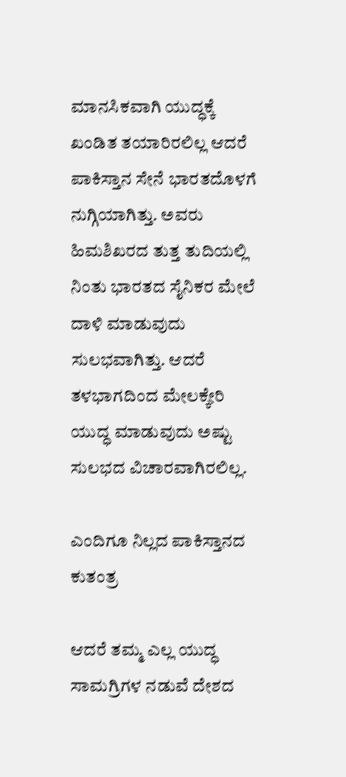ಮಾನಸಿಕವಾಗಿ ಯುದ್ಧಕ್ಕೆ ಖಂಡಿತ ತಯಾರಿರಲಿಲ್ಲ ಆದರೆ ಪಾಕಿಸ್ತಾನ ಸೇನೆ ಭಾರತದೊಳಗೆ ನುಗ್ಗಿಯಾಗಿತ್ತು. ಅವರು ಹಿಮಶಿಖರದ ತುತ್ತ ತುದಿಯಲ್ಲಿ ನಿಂತು ಭಾರತದ ಸೈನಿಕರ ಮೇಲೆ ದಾಳಿ ಮಾಡುವುದು ಸುಲಭವಾಗಿತ್ತು. ಆದರೆ ತಳಭಾಗದಿಂದ ಮೇಲಕ್ಕೇರಿ ಯುದ್ಧ ಮಾಡುವುದು ಅಷ್ಟು ಸುಲಭದ ವಿಚಾರವಾಗಿರಲಿಲ್ಲ.

ಎಂದಿಗೂ ನಿಲ್ಲದ ಪಾಕಿಸ್ತಾನದ ಕುತಂತ್ರ

ಆದರೆ ತಮ್ಮ ಎಲ್ಲ ಯುದ್ಧ ಸಾಮಗ್ರಿಗಳ ನಡುವೆ ದೇಶದ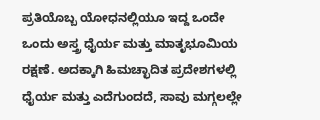ಪ್ರತಿಯೊಬ್ಬ ಯೋಧನಲ್ಲಿಯೂ ಇದ್ದ ಒಂದೇ ಒಂದು ಅಸ್ತ್ರ ಧೈರ್ಯ ಮತ್ತು ಮಾತೃಭೂಮಿಯ ರಕ್ಷಣೆ. ಅದಕ್ಕಾಗಿ ಹಿಮಚ್ಛಾದಿತ ಪ್ರದೇಶಗಳಲ್ಲಿ ಧೈರ್ಯ ಮತ್ತು ಎದೆಗುಂದದೆ, ಸಾವು ಮಗ್ಗಲಲ್ಲೇ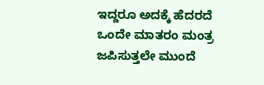ಇದ್ದರೂ ಅದಕ್ಕೆ ಹೆದರದೆ ಒಂದೇ ಮಾತರಂ ಮಂತ್ರ ಜಪಿಸುತ್ತಲೇ ಮುಂದೆ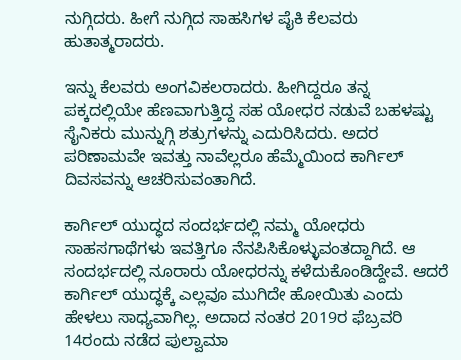ನುಗ್ಗಿದರು. ಹೀಗೆ ನುಗ್ಗಿದ ಸಾಹಸಿಗಳ ಪೈಕಿ ಕೆಲವರು ಹುತಾತ್ಮರಾದರು.

ಇನ್ನು ಕೆಲವರು ಅಂಗವಿಕಲರಾದರು. ಹೀಗಿದ್ದರೂ ತನ್ನ ಪಕ್ಕದಲ್ಲಿಯೇ ಹೆಣವಾಗುತ್ತಿದ್ದ ಸಹ ಯೋಧರ ನಡುವೆ ಬಹಳಷ್ಟು ಸೈನಿಕರು ಮುನ್ನುಗ್ಗಿ ಶತ್ರುಗಳನ್ನು ಎದುರಿಸಿದರು. ಅದರ ಪರಿಣಾಮವೇ ಇವತ್ತು ನಾವೆಲ್ಲರೂ ಹೆಮ್ಮೆಯಿಂದ ಕಾರ್ಗಿಲ್ ದಿವಸವನ್ನು ಆಚರಿಸುವಂತಾಗಿದೆ.

ಕಾರ್ಗಿಲ್ ಯುದ್ಧದ ಸಂದರ್ಭದಲ್ಲಿ ನಮ್ಮ ಯೋಧರು ಸಾಹಸಗಾಥೆಗಳು ಇವತ್ತಿಗೂ ನೆನಪಿಸಿಕೊಳ್ಳುವಂತದ್ದಾಗಿದೆ. ಆ ಸಂದರ್ಭದಲ್ಲಿ ನೂರಾರು ಯೋಧರನ್ನು ಕಳೆದುಕೊಂಡಿದ್ದೇವೆ. ಆದರೆ ಕಾರ್ಗಿಲ್ ಯುದ್ಧಕ್ಕೆ ಎಲ್ಲವೂ ಮುಗಿದೇ ಹೋಯಿತು ಎಂದು ಹೇಳಲು ಸಾಧ್ಯವಾಗಿಲ್ಲ. ಅದಾದ ನಂತರ 2019ರ ಫೆಬ್ರವರಿ 14ರಂದು ನಡೆದ ಪುಲ್ವಾಮಾ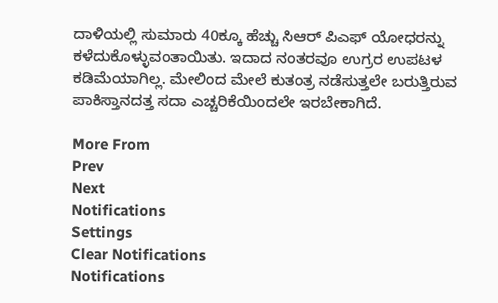ದಾಳಿಯಲ್ಲಿ ಸುಮಾರು 40ಕ್ಕೂ ಹೆಚ್ಚು ಸಿಆರ್ ಪಿಎಫ್ ಯೋಧರನ್ನು ಕಳೆದುಕೊಳ್ಳುವಂತಾಯಿತು. ಇದಾದ ನಂತರವೂ ಉಗ್ರರ ಉಪಟಳ ಕಡಿಮೆಯಾಗಿಲ್ಲ. ಮೇಲಿಂದ ಮೇಲೆ ಕುತಂತ್ರ ನಡೆಸುತ್ತಲೇ ಬರುತ್ತಿರುವ ಪಾಕಿಸ್ತಾನದತ್ತ ಸದಾ ಎಚ್ಚರಿಕೆಯಿಂದಲೇ ಇರಬೇಕಾಗಿದೆ.

More From
Prev
Next
Notifications
Settings
Clear Notifications
Notifications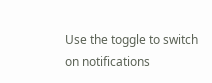Use the toggle to switch on notifications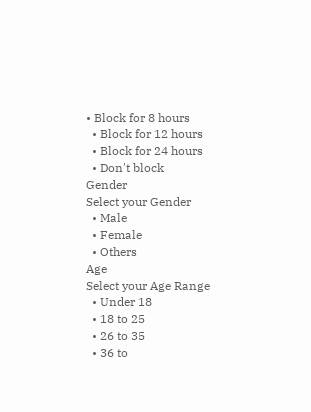• Block for 8 hours
  • Block for 12 hours
  • Block for 24 hours
  • Don't block
Gender
Select your Gender
  • Male
  • Female
  • Others
Age
Select your Age Range
  • Under 18
  • 18 to 25
  • 26 to 35
  • 36 to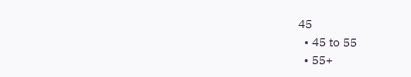45
  • 45 to 55
  • 55+